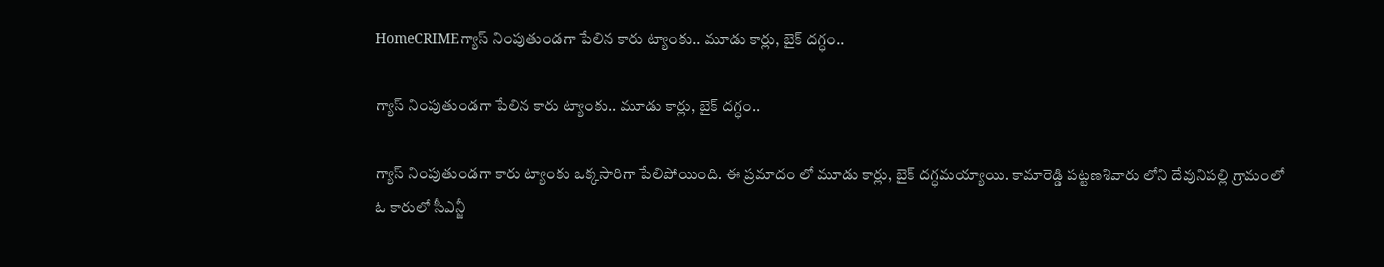HomeCRIMEగ్యాస్ నింపుతుండగా పేలిన కారు ట్యాంకు.. మూడు కార్లు, బైక్ దగ్ధం..

గ్యాస్ నింపుతుండగా పేలిన కారు ట్యాంకు.. మూడు కార్లు, బైక్ దగ్ధం..

గ్యాస్ నింపుతుండగా కారు ట్యాంకు ఒక్కసారిగా పేలిపోయింది. ఈ ప్రమాదం లో మూడు కార్లు, బైక్ దగ్ధమయ్యాయి. కామారెడ్డి పట్టణశివారు లోని దేవునిపల్లి గ్రామంలో ఓ కారులో సీఎన్జీ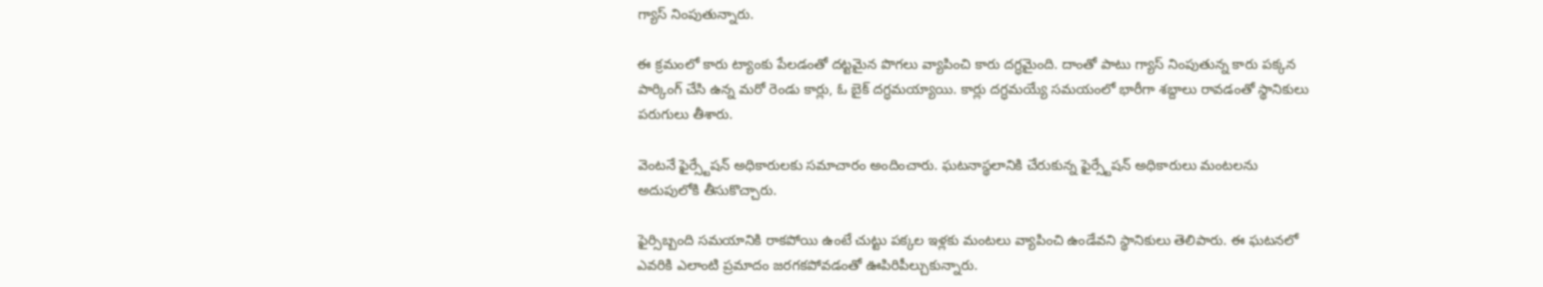గ్యాస్ నింపుతున్నారు.

ఈ క్రమంలో కారు ట్యాంకు పేలడంతో దట్టమైన పొగలు వ్యాపించి కారు దగ్ధమైంది. దాంతో పాటు గ్యాస్ నింపుతున్న కారు పక్కన పార్కింగ్ చేసి ఉన్న మరో రెండు కార్లు, ఓ బైక్ దగ్ధమయ్యాయి. కార్లు దగ్ధమయ్యే సమయంలో భారీగా శబ్దాలు రావడంతో స్థానికులు పరుగులు తీశారు.

వెంటనే ఫైర్స్టేషన్ అధికారులకు సమాచారం అందించారు. ఘటనాస్థలానికి చేరుకున్న ఫైర్స్టేషన్ అధికారులు మంటలను అదుపులోకి తీసుకొచ్చారు.

ఫైర్సిబ్బంది సమయానికి రాకపోయి ఉంటే చుట్టు పక్కల ఇళ్లకు మంటలు వ్యాపించి ఉండేవని స్థానికులు తెలిపారు. ఈ ఘటనలో ఎవరికి ఎలాంటి ప్రమాదం జరగకపోవడంతో ఊపిరిపీల్చుకున్నారు.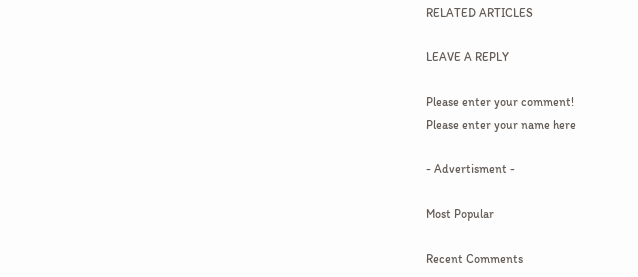RELATED ARTICLES

LEAVE A REPLY

Please enter your comment!
Please enter your name here

- Advertisment -

Most Popular

Recent Comments